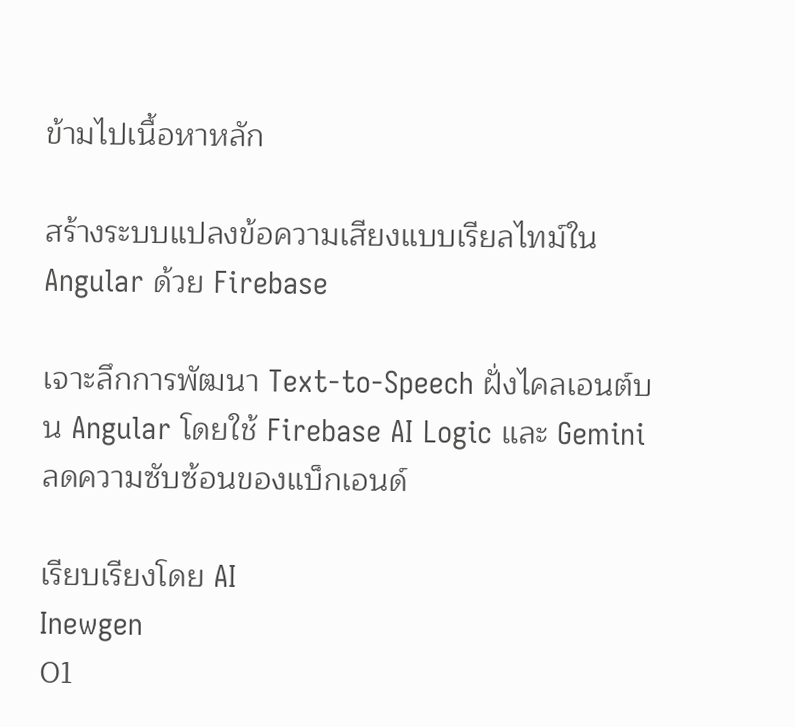ข้ามไปเนื้อหาหลัก

สร้างระบบแปลงข้อความเสียงแบบเรียลไทม์ใน Angular ด้วย Firebase

เจาะลึกการพัฒนา Text-to-Speech ฝั่งไคลเอนต์บน Angular โดยใช้ Firebase AI Logic และ Gemini ลดความซับซ้อนของแบ็กเอนด์

เรียบเรียงโดย AI
Inewgen
01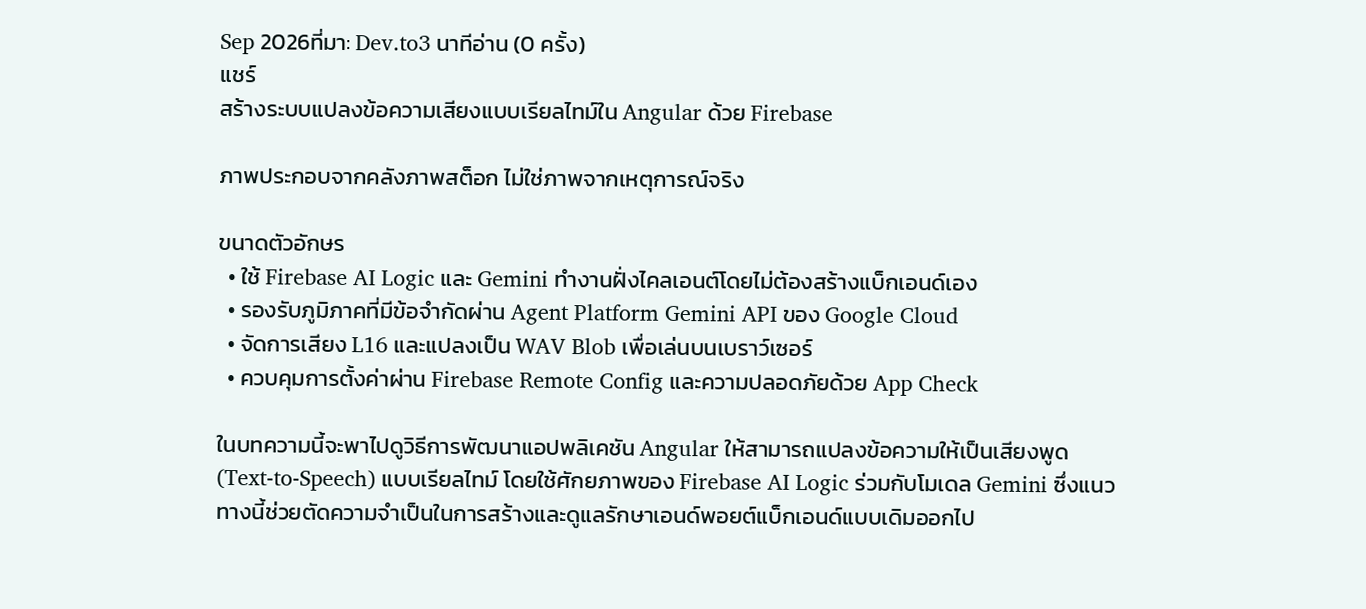Sep 2026ที่มา: Dev.to3 นาทีอ่าน (0 ครั้ง)
แชร์
สร้างระบบแปลงข้อความเสียงแบบเรียลไทม์ใน Angular ด้วย Firebase

ภาพประกอบจากคลังภาพสต็อก ไม่ใช่ภาพจากเหตุการณ์จริง

ขนาดตัวอักษร
  • ใช้ Firebase AI Logic และ Gemini ทำงานฝั่งไคลเอนต์โดยไม่ต้องสร้างแบ็กเอนด์เอง
  • รองรับภูมิภาคที่มีข้อจำกัดผ่าน Agent Platform Gemini API ของ Google Cloud
  • จัดการเสียง L16 และแปลงเป็น WAV Blob เพื่อเล่นบนเบราว์เซอร์
  • ควบคุมการตั้งค่าผ่าน Firebase Remote Config และความปลอดภัยด้วย App Check

ในบทความนี้จะพาไปดูวิธีการพัฒนาแอปพลิเคชัน Angular ให้สามารถแปลงข้อความให้เป็นเสียงพูด (Text-to-Speech) แบบเรียลไทม์ โดยใช้ศักยภาพของ Firebase AI Logic ร่วมกับโมเดล Gemini ซึ่งแนวทางนี้ช่วยตัดความจำเป็นในการสร้างและดูแลรักษาเอนด์พอยต์แบ็กเอนด์แบบเดิมออกไป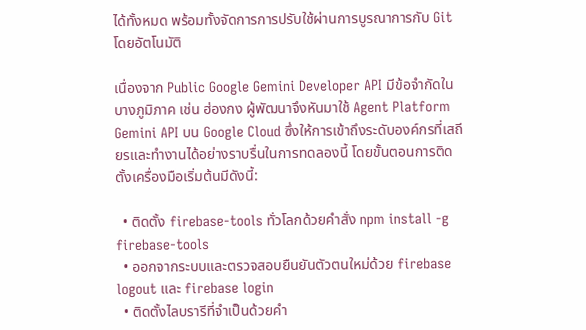ได้ทั้งหมด พร้อมทั้งจัดการการปรับใช้ผ่านการบูรณาการกับ Git โดยอัตโนมัติ

เนื่องจาก Public Google Gemini Developer API มีข้อจำกัดในบางภูมิภาค เช่น ฮ่องกง ผู้พัฒนาจึงหันมาใช้ Agent Platform Gemini API บน Google Cloud ซึ่งให้การเข้าถึงระดับองค์กรที่เสถียรและทำงานได้อย่างราบรื่นในการทดลองนี้ โดยขั้นตอนการติดตั้งเครื่องมือเริ่มต้นมีดังนี้:

  • ติดตั้ง firebase-tools ทั่วโลกด้วยคำสั่ง npm install -g firebase-tools
  • ออกจากระบบและตรวจสอบยืนยันตัวตนใหม่ด้วย firebase logout และ firebase login
  • ติดตั้งไลบรารีที่จำเป็นด้วยคำ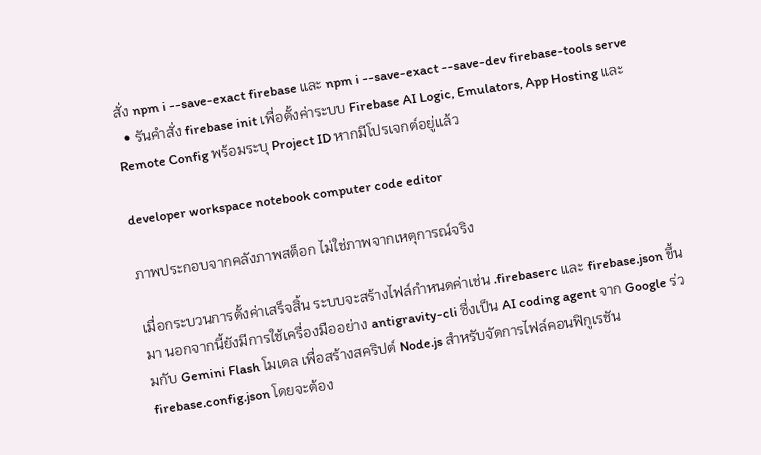สั่ง npm i --save-exact firebase และ npm i --save-exact --save-dev firebase-tools serve
  • รันคำสั่ง firebase init เพื่อตั้งค่าระบบ Firebase AI Logic, Emulators, App Hosting และ Remote Config พร้อมระบุ Project ID หากมีโปรเจกต์อยู่แล้ว

developer workspace notebook computer code editor

ภาพประกอบจากคลังภาพสต็อก ไม่ใช่ภาพจากเหตุการณ์จริง

เมื่อกระบวนการตั้งค่าเสร็จสิ้น ระบบจะสร้างไฟล์กำหนดค่าเช่น .firebaserc และ firebase.json ขึ้นมา นอกจากนี้ยังมีการใช้เครื่องมืออย่าง antigravity-cli ซึ่งเป็น AI coding agent จาก Google ร่วมกับ Gemini Flash โมเดล เพื่อสร้างสคริปต์ Node.js สำหรับจัดการไฟล์คอนฟิกูเรชัน firebase.config.json โดยจะต้อง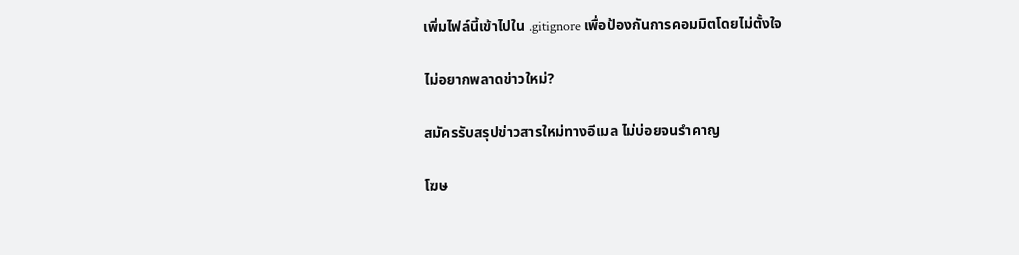เพิ่มไฟล์นี้เข้าไปใน .gitignore เพื่อป้องกันการคอมมิตโดยไม่ตั้งใจ

ไม่อยากพลาดข่าวใหม่?

สมัครรับสรุปข่าวสารใหม่ทางอีเมล ไม่บ่อยจนรำคาญ

โฆษ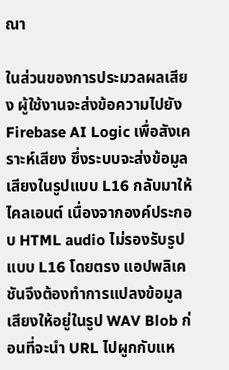ณา

ในส่วนของการประมวลผลเสียง ผู้ใช้งานจะส่งข้อความไปยัง Firebase AI Logic เพื่อสังเคราะห์เสียง ซึ่งระบบจะส่งข้อมูลเสียงในรูปแบบ L16 กลับมาให้ไคลเอนต์ เนื่องจากองค์ประกอบ HTML audio ไม่รองรับรูปแบบ L16 โดยตรง แอปพลิเคชันจึงต้องทำการแปลงข้อมูลเสียงให้อยู่ในรูป WAV Blob ก่อนที่จะนำ URL ไปผูกกับแห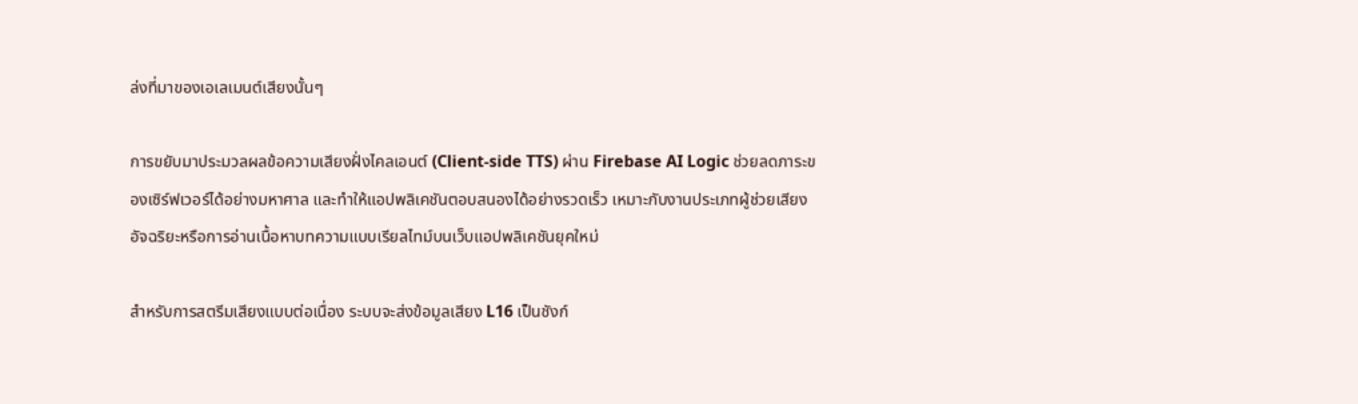ล่งที่มาของเอเลเมนต์เสียงนั้นๆ

การขยับมาประมวลผลข้อความเสียงฝั่งไคลเอนต์ (Client-side TTS) ผ่าน Firebase AI Logic ช่วยลดภาระของเซิร์ฟเวอร์ได้อย่างมหาศาล และทำให้แอปพลิเคชันตอบสนองได้อย่างรวดเร็ว เหมาะกับงานประเภทผู้ช่วยเสียงอัจฉริยะหรือการอ่านเนื้อหาบทความแบบเรียลไทม์บนเว็บแอปพลิเคชันยุคใหม่

สำหรับการสตรีมเสียงแบบต่อเนื่อง ระบบจะส่งข้อมูลเสียง L16 เป็นชังก์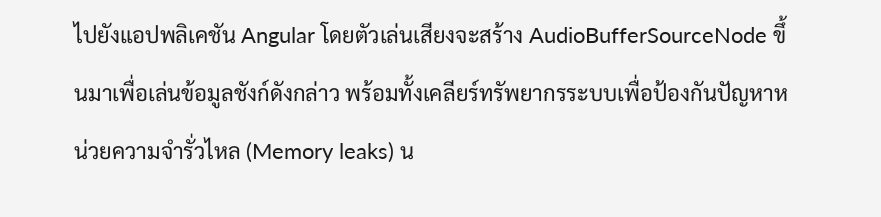ไปยังแอปพลิเคชัน Angular โดยตัวเล่นเสียงจะสร้าง AudioBufferSourceNode ขึ้นมาเพื่อเล่นข้อมูลชังก์ดังกล่าว พร้อมทั้งเคลียร์ทรัพยากรระบบเพื่อป้องกันปัญหาหน่วยความจำรั่วไหล (Memory leaks) น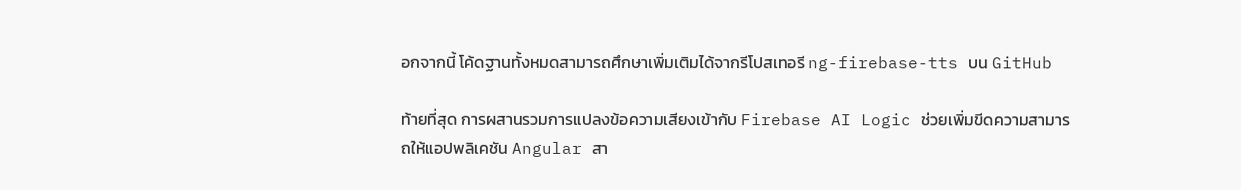อกจากนี้ โค้ดฐานทั้งหมดสามารถศึกษาเพิ่มเติมได้จากรีโปสเทอรี ng-firebase-tts บน GitHub

ท้ายที่สุด การผสานรวมการแปลงข้อความเสียงเข้ากับ Firebase AI Logic ช่วยเพิ่มขีดความสามารถให้แอปพลิเคชัน Angular สา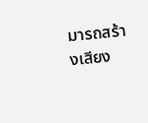มารถสร้างเสียง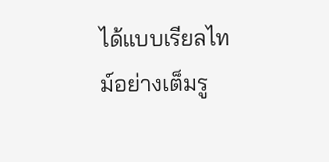ได้แบบเรียลไทม์อย่างเต็มรู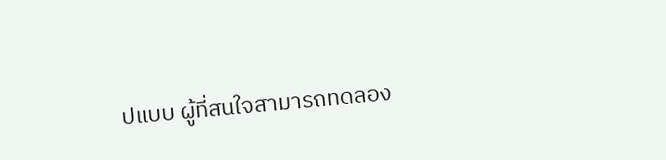ปแบบ ผู้ที่สนใจสามารถทดลอง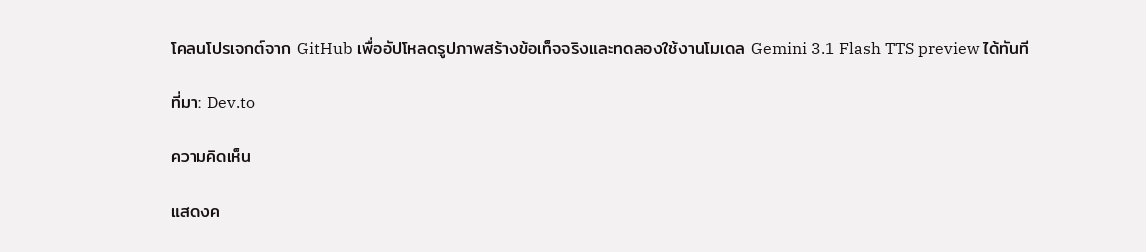โคลนโปรเจกต์จาก GitHub เพื่ออัปโหลดรูปภาพสร้างข้อเท็จจริงและทดลองใช้งานโมเดล Gemini 3.1 Flash TTS preview ได้ทันที

ที่มา: Dev.to

ความคิดเห็น

แสดงค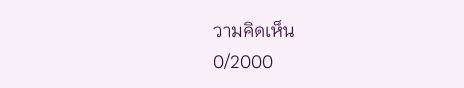วามคิดเห็น
0/2000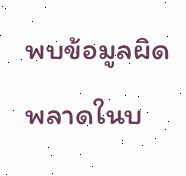พบข้อมูลผิดพลาดในบ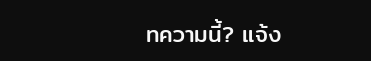ทความนี้? แจ้ง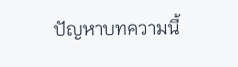ปัญหาบทความนี้